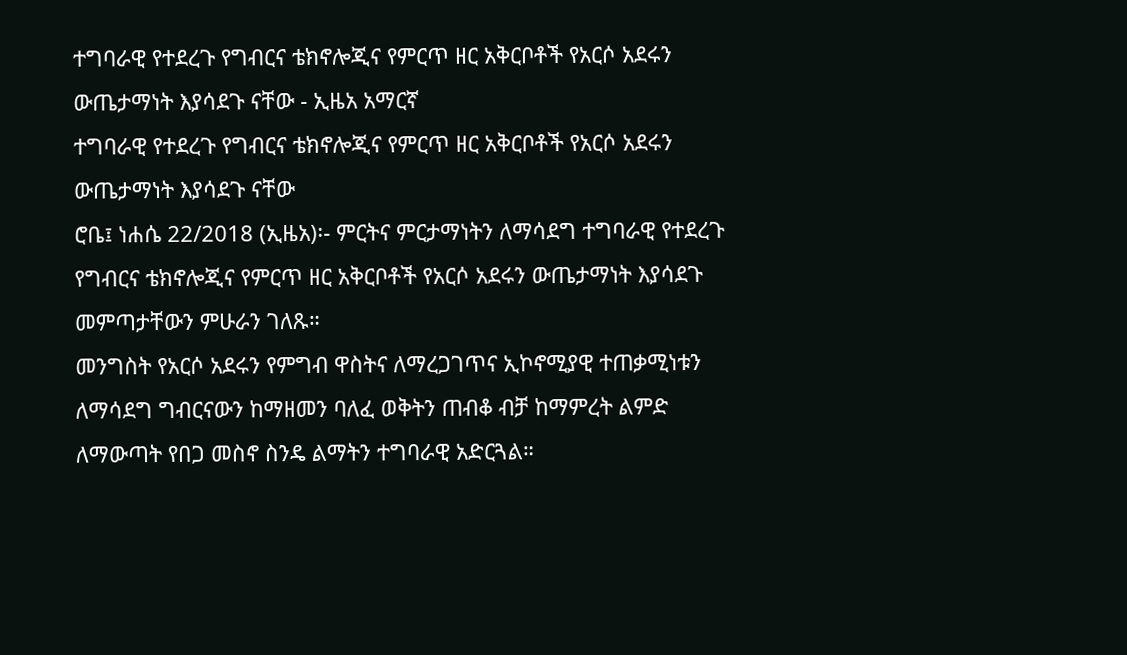ተግባራዊ የተደረጉ የግብርና ቴክኖሎጂና የምርጥ ዘር አቅርቦቶች የአርሶ አደሩን ውጤታማነት እያሳደጉ ናቸው - ኢዜአ አማርኛ
ተግባራዊ የተደረጉ የግብርና ቴክኖሎጂና የምርጥ ዘር አቅርቦቶች የአርሶ አደሩን ውጤታማነት እያሳደጉ ናቸው
ሮቤ፤ ነሐሴ 22/2018 (ኢዜአ)፡- ምርትና ምርታማነትን ለማሳደግ ተግባራዊ የተደረጉ የግብርና ቴክኖሎጂና የምርጥ ዘር አቅርቦቶች የአርሶ አደሩን ውጤታማነት እያሳደጉ መምጣታቸውን ምሁራን ገለጹ።
መንግስት የአርሶ አደሩን የምግብ ዋስትና ለማረጋገጥና ኢኮኖሚያዊ ተጠቃሚነቱን ለማሳደግ ግብርናውን ከማዘመን ባለፈ ወቅትን ጠብቆ ብቻ ከማምረት ልምድ ለማውጣት የበጋ መስኖ ስንዴ ልማትን ተግባራዊ አድርጓል።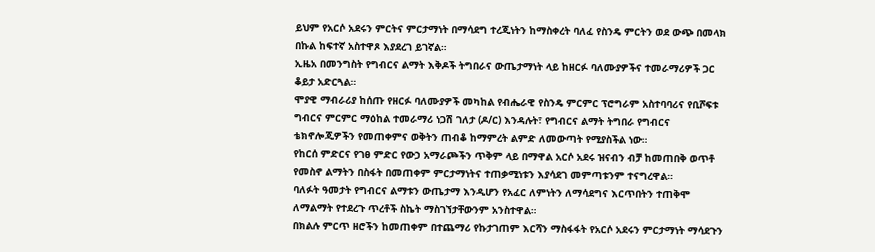ይህም የአርሶ አደሩን ምርትና ምርታማነት በማሳደግ ተረጂነትን ከማስቀረት ባለፈ የስንዴ ምርትን ወደ ውጭ በመላክ በኩል ከፍተኛ አስተዋጾ እያደረገ ይገኛል።
ኢዜአ በመንግስት የግብርና ልማት እቅዶች ትግበራና ውጤታማነት ላይ ከዘርፉ ባለሙያዎችና ተመራማሪዎች ጋር ቆይታ አድርጓል።
ሞያዊ ማብራሪያ ከሰጡ የዘርፉ ባለሙያዎች መካከል የብሔራዊ የስንዴ ምርምር ፕሮግራም አስተባባሪና የቢሾፍቱ ግብርና ምርምር ማዕከል ተመራማሪ ነጋሽ ገለታ (ዶ/ር) እንዳሉት፣ የግብርና ልማት ትግበራ የግብርና ቴክኖሎጂዎችን የመጠቀምና ወቅትን ጠብቆ ከማምረት ልምድ ለመውጣት የሚያስችል ነው።
የከርሰ ምድርና የገፀ ምድር የውኃ አማራጮችን ጥቅም ላይ በማዋል አርሶ አደሩ ዝናብን ብቻ ከመጠበቅ ወጥቶ የመስኖ ልማትን በስፋት በመጠቀም ምርታማነትና ተጠቃሚነቱን እያሳደገ መምጣቱንም ተናግረዋል።
ባለፉት ዓመታት የግብርና ልማቱን ውጤታማ እንዲሆን የአፈር ለምነትን ለማሳደግና እርጥበትን ተጠቅሞ ለማልማት የተደረጉ ጥረቶች ስኬት ማስገኘታቸውንም አንስተዋል።
በክልሉ ምርጥ ዘሮችን ከመጠቀም በተጨማሪ የኩታገጠም እርሻን ማስፋፋት የአርሶ አደሩን ምርታማነት ማሳደጉን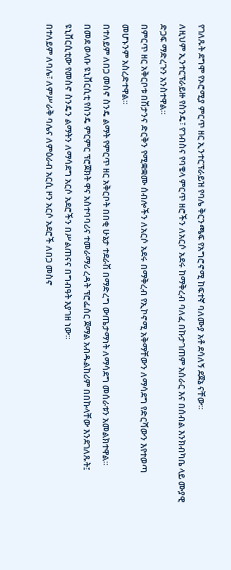የገለጹት ደግሞ የኦሮሚያ ምርጥ ዘር ኢንተርፕራይዝ የባሌ ቅርንጫፍ የአግሮኖሚ ከፍተኛ ባለሙያ አቶ ደሳለኝ ደጀኔ ናቸው።
ለዚህም ኢንተርፕራይዙ የስንዴ፣ የገብስና የባቄላ ምርጥ ዘሮችን ለአርሶ አደሩ ከማቅረብ ባለፈ በኩታገጠም አሰራር እና በሰብል እንክብካቤ ላይ ሙያዊ ድጋፍ ማድረጉን አንስተዋል።
በምርጥ ዘር አቅርቦቱ በሽታንና ድርቅን የሚቋቋሙ ሰብሎችን ለአርሶ አደሩ በማቅረብ የኢኮኖሚ አቅማቸውን ለማሳደግ የድርሻውን እየተወጣ መሆኑንም አስረድተዋል።
በተለይም ለበጋ መስኖ ስንዴ ልማት የምርጥ ዘር አቅርቦት በበቂ ሁኔታ ተደራሽ በማድረግ ውጤታማነት ለማሳደግ መሰራቱን አመልክተዋል።
በመደ ወላቡ ዩኒቨርሲቲ የስንዴ ምርምር ፕሮጀክት ዋና አስተባባሪና ተመራማሪ ረዳት ፕሮፌሰር ጀማል አብዱልከሪም በበኩላቸው እንደገለጹት፤ ዩኒቨርሲቲው የመስኖ ስንዴን ልማትን ለማሳደግ አርሶ አደሮችን በሥልጠናና በግብዓት እያገዘ ነው።
በተለይም ለባሌ፣ ለምሥራቅ ባሌና ለምዕራብ አርሲ ዞን አርሶ አደሮች ለበጋ መስኖ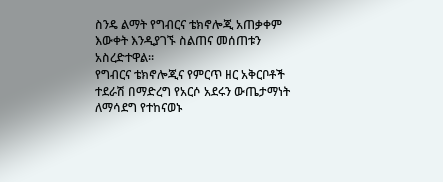ስንዴ ልማት የግብርና ቴክኖሎጂ አጠቃቀም እውቀት እንዲያገኙ ስልጠና መሰጠቱን አስረድተዋል።
የግብርና ቴክኖሎጂና የምርጥ ዘር አቅርቦቶች ተደራሽ በማድረግ የአርሶ አደሩን ውጤታማነት ለማሳደግ የተከናወኑ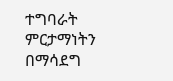ተግባራት ምርታማነትን በማሳደግ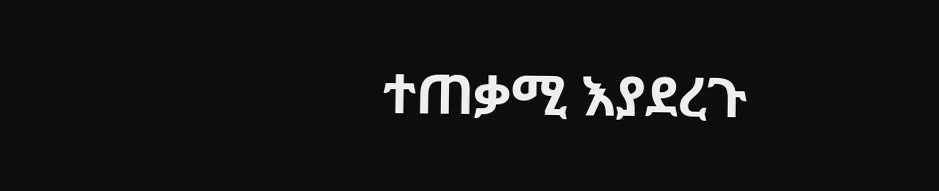ተጠቃሚ እያደረጉ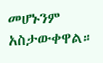መሆኑንም አስታውቀዋል።